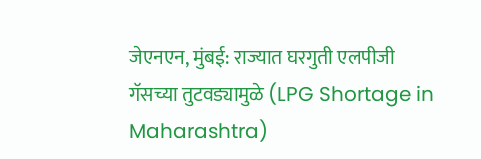जेएनएन, मुंबई: राज्यात घरगुती एलपीजी गॅसच्या तुटवड्यामुळे (LPG Shortage in Maharashtra)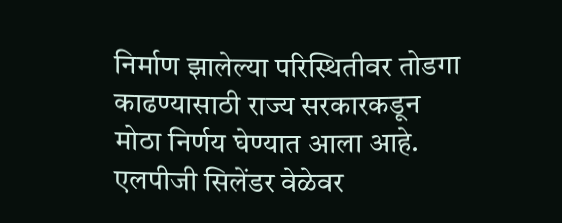निर्माण झालेल्या परिस्थितीवर तोडगा काढण्यासाठी राज्य सरकारकडून मोठा निर्णय घेण्यात आला आहे. एलपीजी सिलेंडर वेळेवर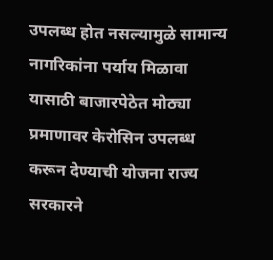उपलब्ध होत नसल्यामुळे सामान्य नागरिकांना पर्याय मिळावा यासाठी बाजारपेठेत मोठ्या प्रमाणावर केरोसिन उपलब्ध करून देण्याची योजना राज्य सरकारने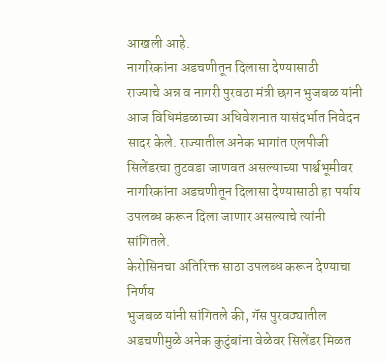आखली आहे.
नागरिकांना अडचणीतून दिलासा देण्यासाठी
राज्याचे अन्न व नागरी पुरवठा मंत्री छगन भुजबळ यांनी आज विधिमंडळाच्या अधिवेशनात यासंदर्भात निवेदन सादर केले. राज्यातील अनेक भागांत एलपीजी सिलेंडरचा तुटवडा जाणवत असल्याच्या पार्श्वभूमीवर नागरिकांना अडचणीतून दिलासा देण्यासाठी हा पर्याय उपलब्ध करून दिला जाणार असल्याचे त्यांनी सांगितले.
केरोसिनचा अतिरिक्त साठा उपलब्ध करून देण्याचा निर्णय
भुजबळ यांनी सांगितले की, गॅस पुरवठ्यातील अडचणीमुळे अनेक कुटुंबांना वेळेवर सिलेंडर मिळत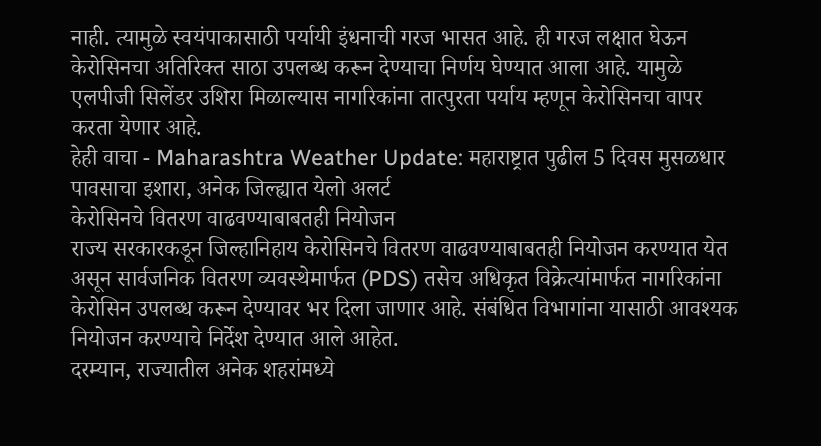नाही. त्यामुळे स्वयंपाकासाठी पर्यायी इंधनाची गरज भासत आहे. ही गरज लक्षात घेऊन केरोसिनचा अतिरिक्त साठा उपलब्ध करून देण्याचा निर्णय घेण्यात आला आहे. यामुळे एलपीजी सिलेंडर उशिरा मिळाल्यास नागरिकांना तात्पुरता पर्याय म्हणून केरोसिनचा वापर करता येणार आहे.
हेही वाचा - Maharashtra Weather Update: महाराष्ट्रात पुढील 5 दिवस मुसळधार पावसाचा इशारा, अनेक जिल्ह्यात येलो अलर्ट
केरोसिनचे वितरण वाढवण्याबाबतही नियोजन
राज्य सरकारकडून जिल्हानिहाय केरोसिनचे वितरण वाढवण्याबाबतही नियोजन करण्यात येत असून सार्वजनिक वितरण व्यवस्थेमार्फत (PDS) तसेच अधिकृत विक्रेत्यांमार्फत नागरिकांना केरोसिन उपलब्ध करून देण्यावर भर दिला जाणार आहे. संबंधित विभागांना यासाठी आवश्यक नियोजन करण्याचे निर्देश देण्यात आले आहेत.
दरम्यान, राज्यातील अनेक शहरांमध्ये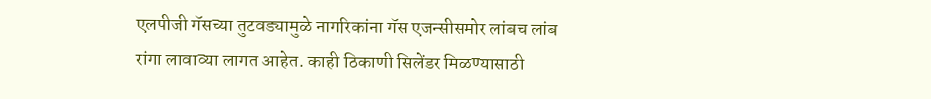एलपीजी गॅसच्या तुटवड्यामुळे नागरिकांना गॅस एजन्सीसमोर लांबच लांब रांगा लावाव्या लागत आहेत. काही ठिकाणी सिलेंडर मिळण्यासाठी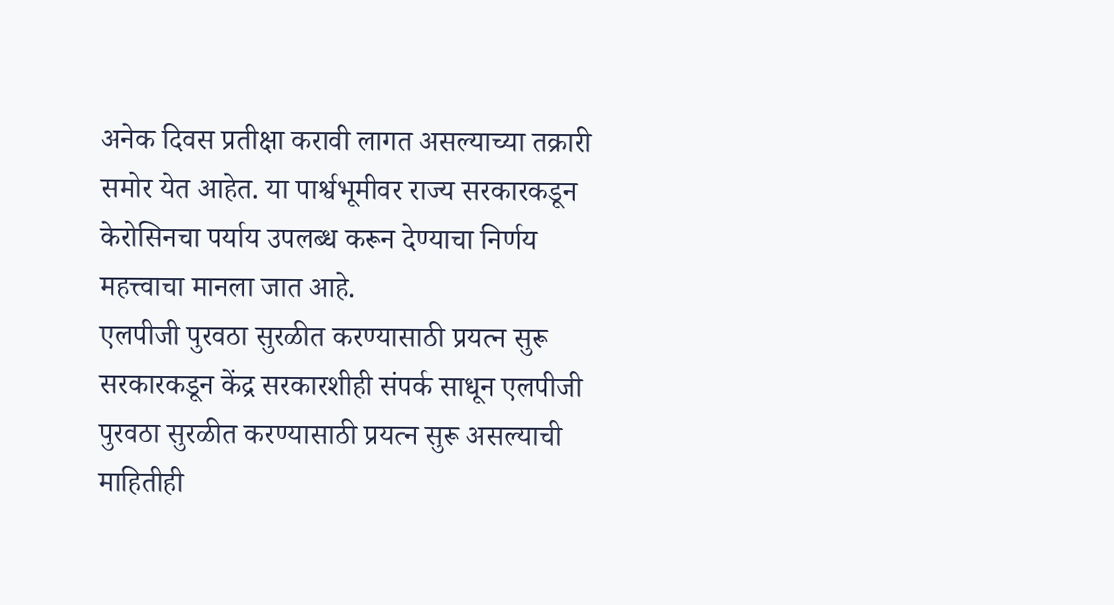अनेक दिवस प्रतीक्षा करावी लागत असल्याच्या तक्रारी समोर येत आहेत. या पार्श्वभूमीवर राज्य सरकारकडून केरोसिनचा पर्याय उपलब्ध करून देण्याचा निर्णय महत्त्वाचा मानला जात आहे.
एलपीजी पुरवठा सुरळीत करण्यासाठी प्रयत्न सुरू
सरकारकडून केंद्र सरकारशीही संपर्क साधून एलपीजी पुरवठा सुरळीत करण्यासाठी प्रयत्न सुरू असल्याची माहितीही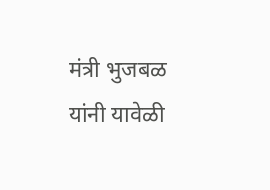मंत्री भुजबळ यांनी यावेळी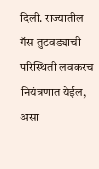दिली. राज्यातील गॅस तुटवड्याची परिस्थिती लवकरच नियंत्रणात येईल, असा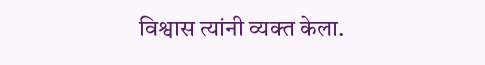विश्वास त्यांनी व्यक्त केला.